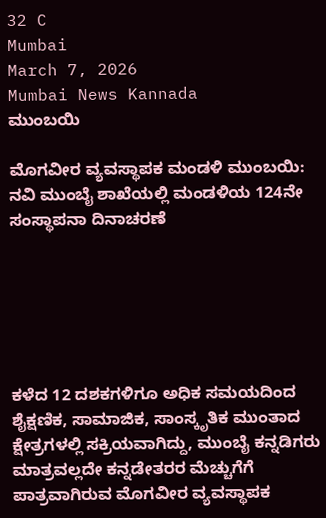32 C
Mumbai
March 7, 2026
Mumbai News Kannada
ಮುಂಬಯಿ

ಮೊಗವೀರ ವ್ಯವಸ್ಥಾಪಕ ಮಂಡಳಿ ಮುಂಬಯಿ: ನವಿ ಮುಂಬೈ ಶಾಖೆಯಲ್ಲಿ ಮಂಡಳಿಯ 124ನೇ ಸಂಸ್ಥಾಪನಾ ದಿನಾಚರಣೆ






ಕಳೆದ 12 ದಶಕಗಳಿಗೂ ಅಧಿಕ ಸಮಯದಿಂದ ಶೈಕ್ಷಣಿಕ, ಸಾಮಾಜಿಕ, ಸಾಂಸ್ಕೃತಿಕ ಮುಂತಾದ ಕ್ಷೇತ್ರಗಳಲ್ಲಿ ಸಕ್ರಿಯವಾಗಿದ್ದು, ಮುಂಬೈ ಕನ್ನಡಿಗರು ಮಾತ್ರವಲ್ಲದೇ ಕನ್ನಡೇತರರ ಮೆಚ್ಚುಗೆಗೆ ಪಾತ್ರವಾಗಿರುವ ಮೊಗವೀರ ವ್ಯವಸ್ಥಾಪಕ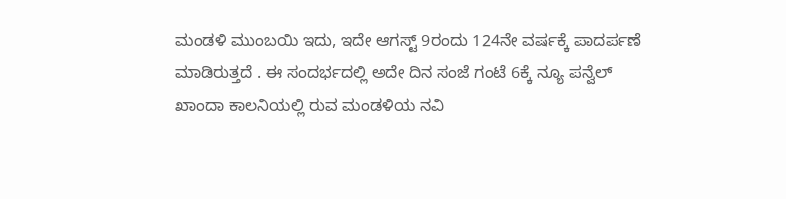ಮಂಡಳಿ ಮುಂಬಯಿ ಇದು, ಇದೇ ಆಗಸ್ಟ್ 9ರಂದು 124ನೇ ವರ್ಷಕ್ಕೆ ಪಾದರ್ಪಣೆ ಮಾಡಿರುತ್ತದೆ . ಈ ಸಂದರ್ಭದಲ್ಲಿ ಅದೇ ದಿನ ಸಂಜೆ ಗಂಟೆ 6ಕ್ಕೆ ನ್ಯೂ ಪನ್ವೆಲ್ ಖಾಂದಾ ಕಾಲನಿಯಲ್ಲಿ ರುವ ಮಂಡಳಿಯ ನವಿ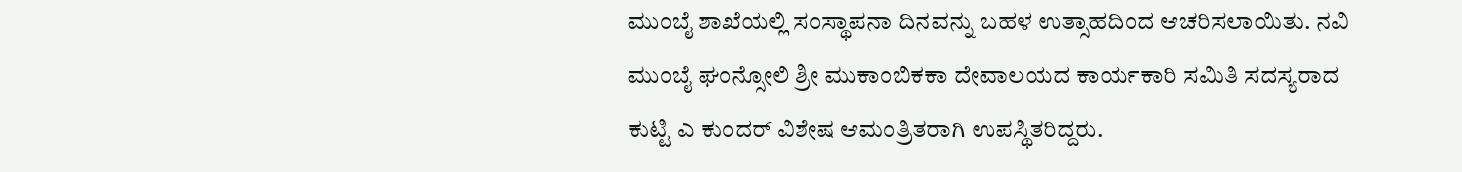ಮುಂಬೈ ಶಾಖೆಯಲ್ಲಿ ಸಂಸ್ಥಾಪನಾ ದಿನವನ್ನು ಬಹಳ ಉತ್ಸಾಹದಿಂದ ಆಚರಿಸಲಾಯಿತು. ನವಿ ಮುಂಬೈ ಘಂನ್ಸೋಲಿ ಶ್ರೀ ಮುಕಾಂಬಿಕಕಾ ದೇವಾಲಯದ ಕಾರ್ಯಕಾರಿ ಸಮಿತಿ ಸದಸ್ಯರಾದ ಕುಟ್ಟಿ ಎ ಕುಂದರ್ ವಿಶೇಷ ಆಮಂತ್ರಿತರಾಗಿ ಉಪಸ್ಥಿತರಿದ್ದರು.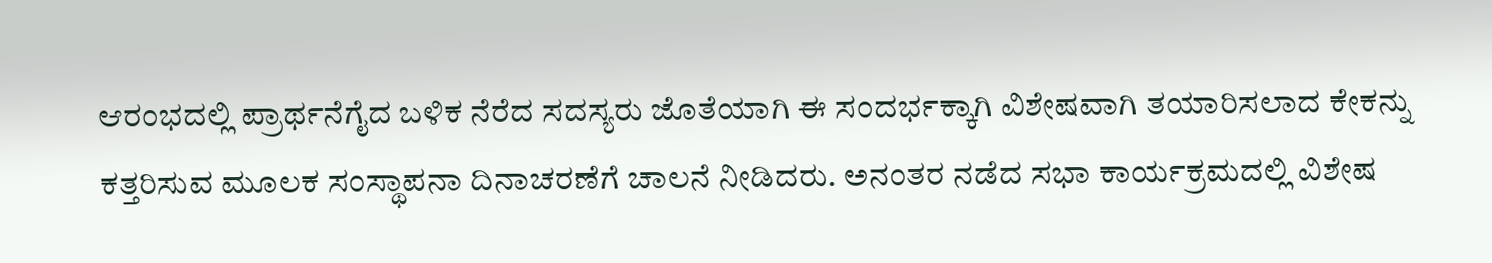ಆರಂಭದಲ್ಲಿ ಪ್ರಾರ್ಥನೆಗೈದ ಬಳಿಕ ನೆರೆದ ಸದಸ್ಯರು ಜೊತೆಯಾಗಿ ಈ ಸಂದರ್ಭಕ್ಕಾಗಿ ವಿಶೇಷವಾಗಿ ತಯಾರಿಸಲಾದ ಕೇಕನ್ನು ಕತ್ತರಿಸುವ ಮೂಲಕ ಸಂಸ್ಥಾಪನಾ ದಿನಾಚರಣೆಗೆ ಚಾಲನೆ ನೀಡಿದರು. ಅನಂತರ ನಡೆದ ಸಭಾ ಕಾರ್ಯಕ್ರಮದಲ್ಲಿ ವಿಶೇಷ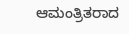ಆಮಂತ್ರಿತರಾದ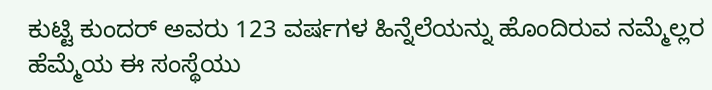ಕುಟ್ಟಿ ಕುಂದರ್ ಅವರು 123 ವರ್ಷಗಳ ಹಿನ್ನೆಲೆಯನ್ನು ಹೊಂದಿರುವ ನಮ್ಮೆಲ್ಲರ ಹೆಮ್ಮೆಯ ಈ ಸಂಸ್ಥೆಯು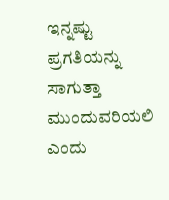ಇನ್ನಷ್ಟು ಪ್ರಗತಿಯನ್ನು ಸಾಗುತ್ತಾ ಮುಂದುವರಿಯಲಿ ಎಂದು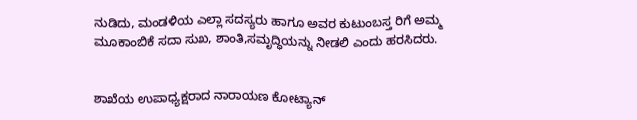ನುಡಿದು, ಮಂಡಳಿಯ ಎಲ್ಲಾ ಸದಸ್ಯರು ಹಾಗೂ ಅವರ ಕುಟುಂಬಸ್ತ ರಿಗೆ ಅಮ್ಮ ಮೂಕಾಂಬಿಕೆ ಸದಾ ಸುಖ, ಶಾಂತಿ,ಸಮೃದ್ಧಿಯನ್ನು ನೀಡಲಿ ಎಂದು ಹರಸಿದರು.


ಶಾಖೆಯ ಉಪಾಧ್ಯಕ್ಷರಾದ ನಾರಾಯಣ ಕೋಟ್ಯಾನ್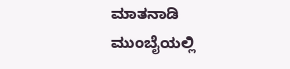ಮಾತನಾಡಿ ಮುಂಬೈಯಲ್ಲಿ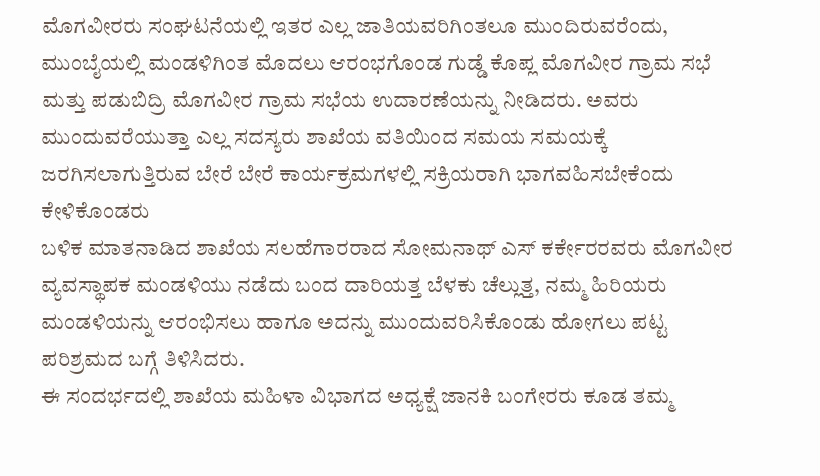ಮೊಗವೀರರು ಸಂಘಟನೆಯಲ್ಲಿ ಇತರ ಎಲ್ಲ ಜಾತಿಯವರಿಗಿಂತಲೂ ಮುಂದಿರುವರೆಂದು, ಮುಂಬೈಯಲ್ಲಿ ಮಂಡಳಿಗಿಂತ ಮೊದಲು ಆರಂಭಗೊಂಡ ಗುಡ್ಡೆ ಕೊಪ್ಲ ಮೊಗವೀರ ಗ್ರಾಮ ಸಭೆ ಮತ್ತು ಪಡುಬಿದ್ರಿ ಮೊಗವೀರ ಗ್ರಾಮ ಸಭೆಯ ಉದಾರಣೆಯನ್ನು ನೀಡಿದರು. ಅವರು ಮುಂದುವರೆಯುತ್ತಾ ಎಲ್ಲ ಸದಸ್ಯರು ಶಾಖೆಯ ವತಿಯಿಂದ ಸಮಯ ಸಮಯಕ್ಕೆ ಜರಗಿಸಲಾಗುತ್ತಿರುವ ಬೇರೆ ಬೇರೆ ಕಾರ್ಯಕ್ರಮಗಳಲ್ಲಿ ಸಕ್ರಿಯರಾಗಿ ಭಾಗವಹಿಸಬೇಕೆಂದು ಕೇಳಿಕೊಂಡರು
ಬಳಿಕ ಮಾತನಾಡಿದ ಶಾಖೆಯ ಸಲಹೆಗಾರರಾದ ಸೋಮನಾಥ್ ಎಸ್ ಕರ್ಕೇರರವರು ಮೊಗವೀರ ವ್ಯವಸ್ಥಾಪಕ ಮಂಡಳಿಯು ನಡೆದು ಬಂದ ದಾರಿಯತ್ತ ಬೆಳಕು ಚೆಲ್ಲುತ್ತ, ನಮ್ಮ ಹಿರಿಯರು ಮಂಡಳಿಯನ್ನು ಆರಂಭಿಸಲು ಹಾಗೂ ಅದನ್ನು ಮುಂದುವರಿಸಿಕೊಂಡು ಹೋಗಲು ಪಟ್ಟ ಪರಿಶ್ರಮದ ಬಗ್ಗೆ ತಿಳಿಸಿದರು.
ಈ ಸಂದರ್ಭದಲ್ಲಿ ಶಾಖೆಯ ಮಹಿಳಾ ವಿಭಾಗದ ಅಧ್ಯಕ್ಷೆ ಜಾನಕಿ ಬಂಗೇರರು ಕೂಡ ತಮ್ಮ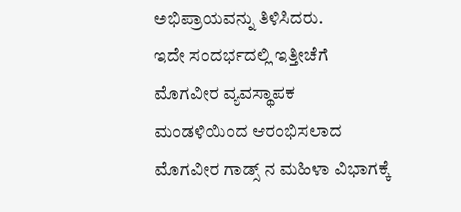ಅಭಿಪ್ರಾಯವನ್ನು ತಿಳಿಸಿದರು.
ಇದೇ ಸಂದರ್ಭದಲ್ಲಿ ಇತ್ತೀಚೆಗೆ ಮೊಗವೀರ ವ್ಯವಸ್ಥಾಪಕ ಮಂಡಳಿಯಿಂದ ಆರಂಭಿಸಲಾದ ಮೊಗವೀರ ಗಾಡ್ಸ್ ನ ಮಹಿಳಾ ವಿಭಾಗಕ್ಕೆ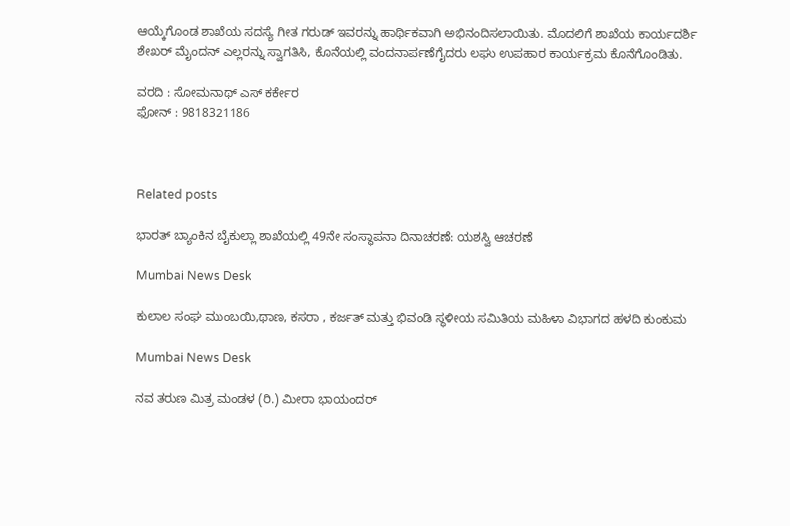ಆಯ್ಕೆಗೊಂಡ ಶಾಖೆಯ ಸದಸ್ಯೆ ಗೀತ ಗರುಡ್ ಇವರನ್ನು ಹಾರ್ಥಿಕವಾಗಿ ಅಭಿನಂದಿಸಲಾಯಿತು. ಮೊದಲಿಗೆ ಶಾಖೆಯ ಕಾರ್ಯದರ್ಶಿ ಶೇಖರ್ ಮೈಂದನ್ ಎಲ್ಲರನ್ನು ಸ್ವಾಗತಿಸಿ, ಕೊನೆಯಲ್ಲಿ ವಂದನಾರ್ಪಣೆಗೈದರು ಲಘು ಉಪಹಾರ ಕಾರ್ಯಕ್ರಮ ಕೊನೆಗೊಂಡಿತು.

ವರದಿ : ಸೋಮನಾಥ್ ಎಸ್ ಕರ್ಕೇರ
ಫೋನ್ : 9818321186



Related posts

ಭಾರತ್ ಬ್ಯಾಂಕಿನ ಬೈಕುಲ್ಲಾ ಶಾಖೆಯಲ್ಲಿ 49ನೇ ಸಂಸ್ಥಾಪನಾ ದಿನಾಚರಣೆ: ಯಶಸ್ವಿ ಆಚರಣೆ

Mumbai News Desk

ಕುಲಾಲ ಸಂಘ ಮುಂಬಯಿ,ಥಾಣ, ಕಸರಾ , ಕರ್ಜತ್ ಮತ್ತು ಭಿವಂಡಿ ಸ್ಥಳೀಯ ಸಮಿತಿಯ ಮಹಿಳಾ ವಿಭಾಗದ ಹಳದಿ ಕುಂಕುಮ

Mumbai News Desk

ನವ ತರುಣ ಮಿತ್ರ ಮಂಡಳ (ರಿ.) ಮೀರಾ ಭಾಯಂದ‌ರ್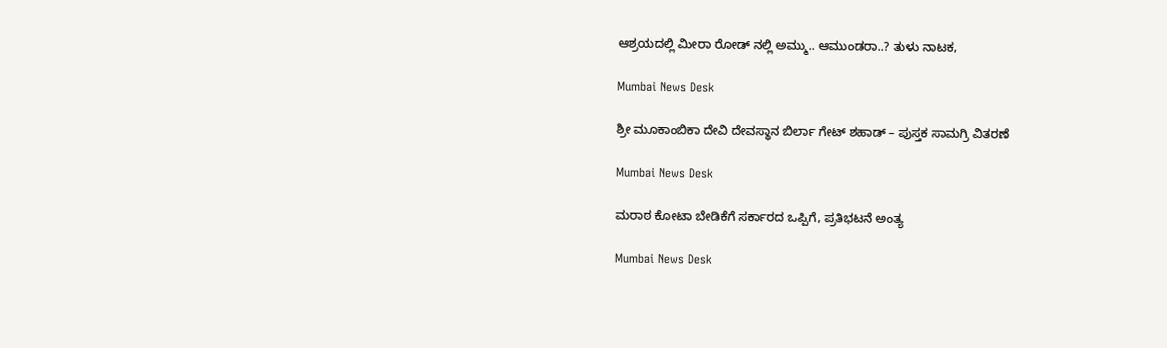ಆಶ್ರಯದಲ್ಲಿ ಮೀರಾ ರೋಡ್ ನಲ್ಲಿ ಅಮ್ಮು.. ಆಮುಂಡರಾ..? ತುಳು ನಾಟಕ,

Mumbai News Desk

ಶ್ರೀ ಮೂಕಾಂಬಿಕಾ ದೇವಿ ದೇವಸ್ಥಾನ ಬಿರ್ಲಾ ಗೇಟ್ ಶಹಾಡ್ – ಪುಸ್ತಕ ಸಾಮಗ್ರಿ ವಿತರಣೆ

Mumbai News Desk

ಮರಾಠ ಕೋಟಾ ಬೇಡಿಕೆಗೆ ಸರ್ಕಾರದ ಒಪ್ಪಿಗೆ, ಪ್ರತಿಭಟನೆ ಅಂತ್ಯ

Mumbai News Desk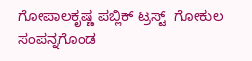ಗೋಪಾಲಕೃಷ್ಣ ಪಬ್ಲಿಕ್ ಟ್ರಸ್ಟ್  ಗೋಕುಲ  ಸಂಪನ್ನಗೊಂಡ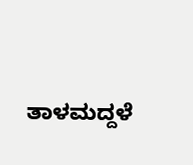ತಾಳಮದ್ದಳೆ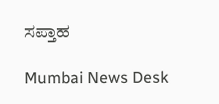ಸಪ್ತಾಹ

Mumbai News Desk